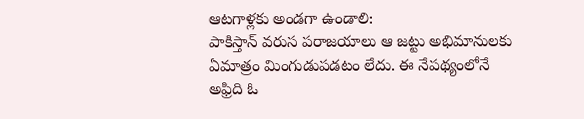ఆటగాళ్లకు అండగా ఉండాలి:
పాకిస్తాన్ వరుస పరాజయాలు ఆ జట్టు అభిమానులకు ఏమాత్రం మింగుడుపడటం లేదు. ఈ నేపథ్యంలోనే అఫ్రిది ఓ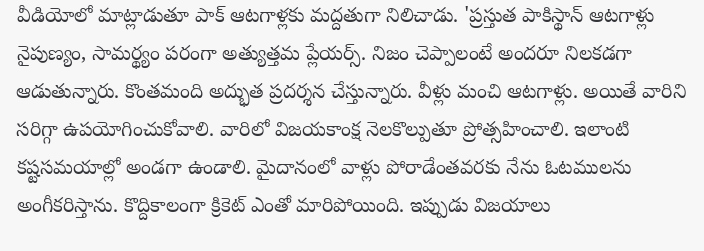వీడియోలో మాట్లాడుతూ పాక్ ఆటగాళ్లకు మద్దతుగా నిలిచాడు. 'ప్రస్తుత పాకిస్థాన్ ఆటగాళ్లు నైపుణ్యం, సామర్థ్యం పరంగా అత్యుత్తమ ప్లేయర్స్. నిజం చెప్పాలంటే అందరూ నిలకడగా ఆడుతున్నారు. కొంతమంది అద్భుత ప్రదర్శన చేస్తున్నారు. వీళ్లు మంచి ఆటగాళ్లు. అయితే వారిని సరిగ్గా ఉపయోగించుకోవాలి. వారిలో విజయకాంక్ష నెలకొల్పుతూ ప్రోత్సహించాలి. ఇలాంటి కష్టసమయాల్లో అండగా ఉండాలి. మైదానంలో వాళ్లు పోరాడేంతవరకు నేను ఓటములను అంగీకరిస్తాను. కొద్దికాలంగా క్రికెట్ ఎంతో మారిపోయింది. ఇప్పుడు విజయాలు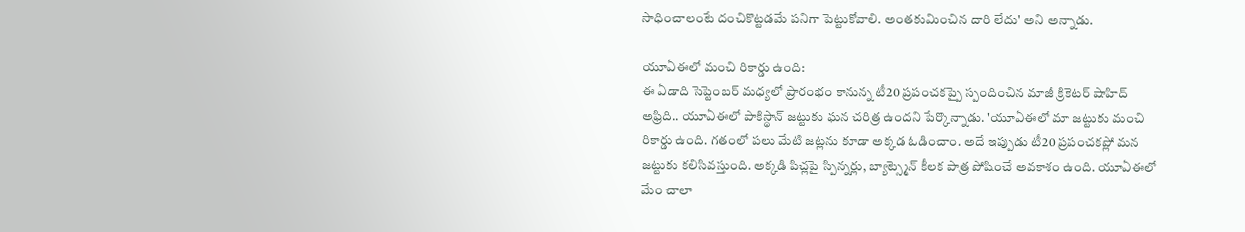సాధించాలంటే దంచికొట్టడమే పనిగా పెట్టుకోవాలి. అంతకుమించిన దారి లేదు' అని అన్నాడు.

యూఏఈలో మంచి రికార్డు ఉంది:
ఈ ఏడాది సెప్టెంబర్ మధ్యలో ప్రారంభం కానున్న టీ20 ప్రపంచకప్పై స్పందించిన మాజీ క్రికెటర్ షాహిద్ అఫ్రిది.. యూఏఈలో పాకిస్థాన్ జట్టుకు ఘన చరిత్ర ఉందని పేర్కొన్నాడు. 'యూఏఈలో మా జట్టుకు మంచి రికార్డు ఉంది. గతంలో పలు మేటి జట్లను కూడా అక్కడ ఓడించాం. అదే ఇప్పుడు టీ20 ప్రపంచకప్లో మన జట్టుకు కలిసివస్తుంది. అక్కడి పిచ్లపై స్పిన్నర్లు, బ్యాట్స్మెన్ కీలక పాత్ర పోషించే అవకాశం ఉంది. యూఏఈలో మేం చాలా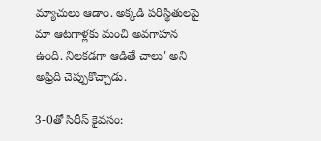మ్యాచులు ఆడాం. అక్కడి పరిస్థితులపై మా ఆటగాళ్లకు మంచి అవగాహన ఉంది. నిలకడగా ఆడితే చాలు' అని అఫ్రిది చెప్పుకొచ్చాడు.

3-0తో సిరీస్ కైవసం: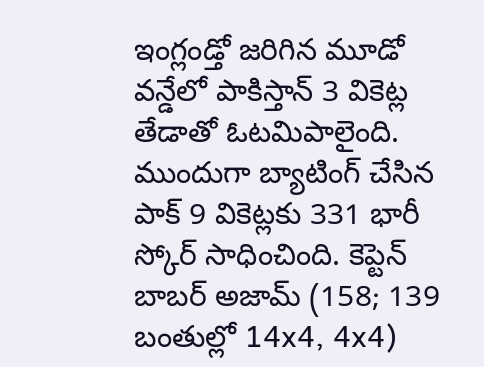ఇంగ్లండ్తో జరిగిన మూడో వన్డేలో పాకిస్తాన్ 3 వికెట్ల తేడాతో ఓటమిపాలైంది. ముందుగా బ్యాటింగ్ చేసిన పాక్ 9 వికెట్లకు 331 భారీ స్కోర్ సాధించింది. కెప్టెన్ బాబర్ అజామ్ (158; 139 బంతుల్లో 14x4, 4x4)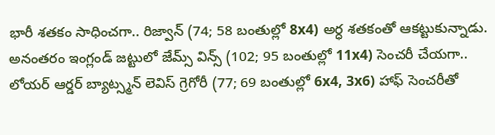భారీ శతకం సాధించగా.. రిజ్వాన్ (74; 58 బంతుల్లో 8x4) అర్ధ శతకంతో ఆకట్టుకున్నాడు. అనంతరం ఇంగ్లండ్ జట్టులో జేమ్స్ విన్స్ (102; 95 బంతుల్లో 11x4) సెంచరీ చేయగా.. లోయర్ ఆర్డర్ బ్యాట్స్మన్ లెవిస్ గ్రెగోరీ (77; 69 బంతుల్లో 6x4, 3x6) హాఫ్ సెంచరీతో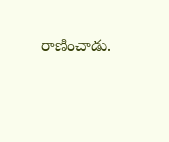రాణించాడు.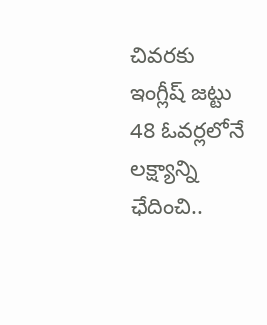చివరకు ఇంగ్లీష్ జట్టు 48 ఓవర్లలోనే లక్ష్యాన్ని ఛేదించి..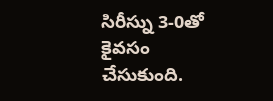సిరీస్ను 3-0తో కైవసం చేసుకుంది.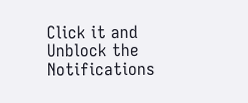Click it and Unblock the Notifications